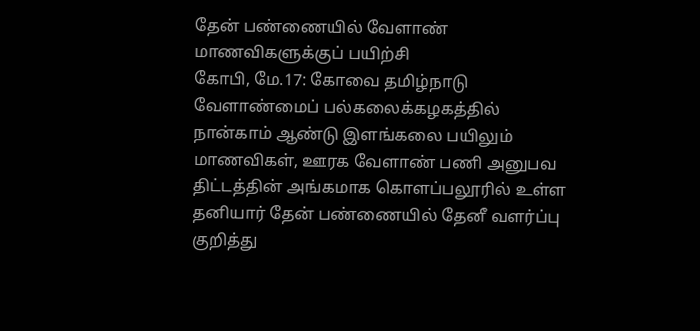தேன் பண்ணையில் வேளாண் மாணவிகளுக்குப் பயிற்சி
கோபி, மே.17: கோவை தமிழ்நாடு வேளாண்மைப் பல்கலைக்கழகத்தில் நான்காம் ஆண்டு இளங்கலை பயிலும் மாணவிகள், ஊரக வேளாண் பணி அனுபவ திட்டத்தின் அங்கமாக கொளப்பலூரில் உள்ள தனியார் தேன் பண்ணையில் தேனீ வளர்ப்பு குறித்து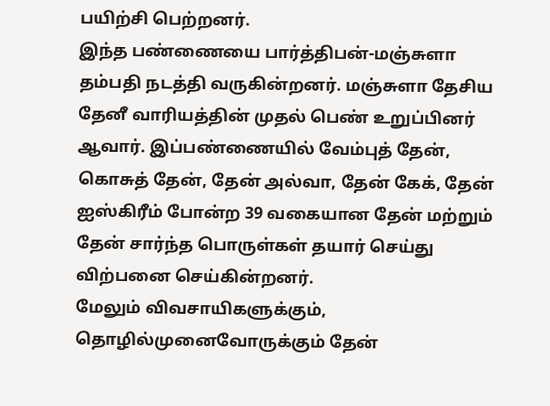பயிற்சி பெற்றனர்.
இந்த பண்ணையை பார்த்திபன்-மஞ்சுளா தம்பதி நடத்தி வருகின்றனர். மஞ்சுளா தேசிய தேனீ வாரியத்தின் முதல் பெண் உறுப்பினர் ஆவார். இப்பண்ணையில் வேம்புத் தேன், கொசுத் தேன், தேன் அல்வா, தேன் கேக், தேன் ஐஸ்கிரீம் போன்ற 39 வகையான தேன் மற்றும் தேன் சார்ந்த பொருள்கள் தயார் செய்து விற்பனை செய்கின்றனர்.
மேலும் விவசாயிகளுக்கும், தொழில்முனைவோருக்கும் தேன்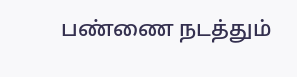பண்ணை நடத்தும்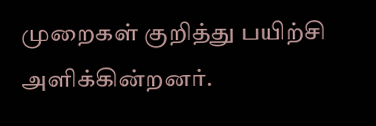முறைகள் குறித்து பயிற்சி அளிக்கின்றனர்.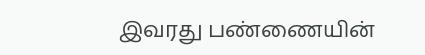இவரது பண்ணையின்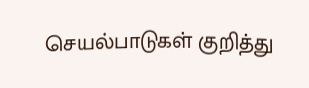செயல்பாடுகள் குறித்து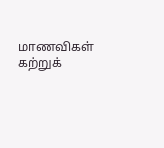மாணவிகள் கற்றுக்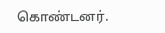கொண்டனர்.